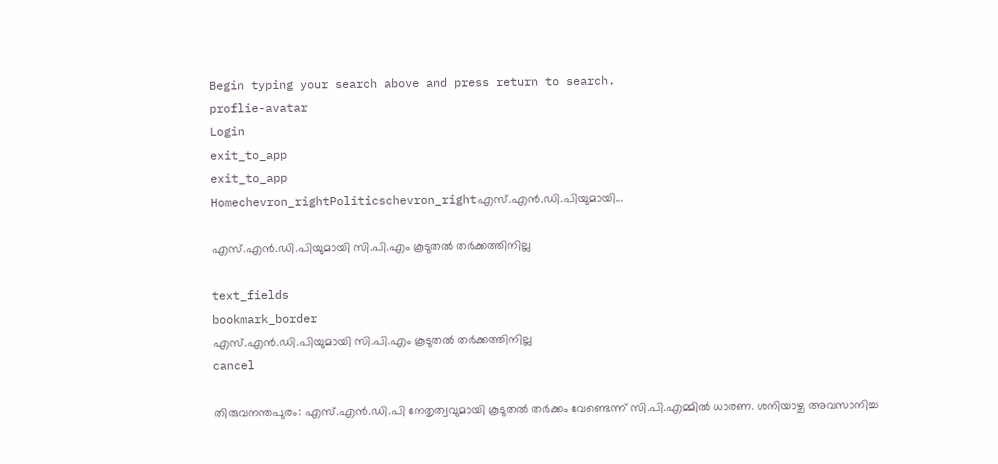Begin typing your search above and press return to search.
proflie-avatar
Login
exit_to_app
exit_to_app
Homechevron_rightPoliticschevron_rightഎസ്.എന്‍.ഡി.പിയുമായി...

എസ്.എന്‍.ഡി.പിയുമായി സി.പി.എം കൂടുതല്‍ തര്‍ക്കത്തിനില്ല

text_fields
bookmark_border
എസ്.എന്‍.ഡി.പിയുമായി സി.പി.എം കൂടുതല്‍ തര്‍ക്കത്തിനില്ല
cancel

തിരുവനന്തപുരം: എസ്.എന്‍.ഡി.പി നേതൃത്വവുമായി കൂടുതല്‍ തര്‍ക്കം വേണ്ടെന്ന് സി.പി.എമ്മില്‍ ധാരണ. ശനിയാഴ്ച അവസാനിച്ച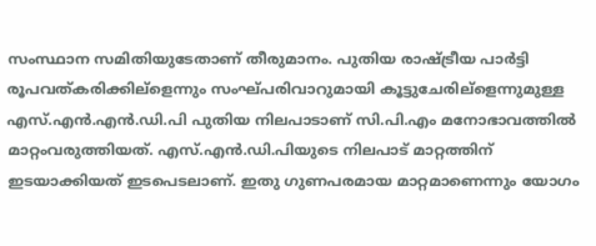സംസ്ഥാന സമിതിയുടേതാണ് തീരുമാനം. പുതിയ രാഷ്ട്രീയ പാര്‍ട്ടി രൂപവത്കരിക്കില്ളെന്നും സംഘ്പരിവാറുമായി കൂട്ടുചേരില്ളെന്നുമുള്ള എസ്.എന്‍.എന്‍.ഡി.പി പുതിയ നിലപാടാണ് സി.പി.എം മനോഭാവത്തില്‍ മാറ്റംവരുത്തിയത്. എസ്.എന്‍.ഡി.പിയുടെ നിലപാട് മാറ്റത്തിന് ഇടയാക്കിയത് ഇടപെടലാണ്. ഇതു ഗുണപരമായ മാറ്റമാണെന്നും യോഗം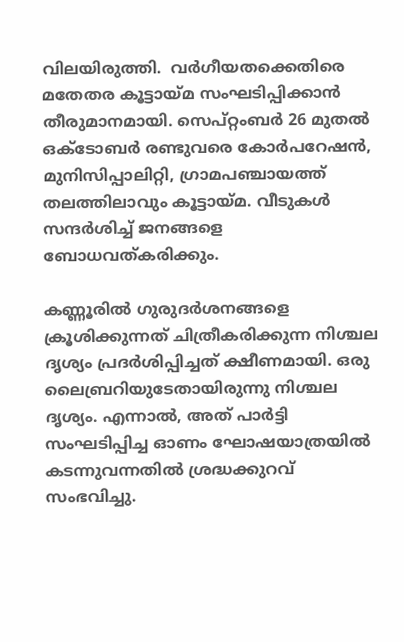വിലയിരുത്തി.  വര്‍ഗീയതക്കെതിരെ മതേതര കൂട്ടായ്മ സംഘടിപ്പിക്കാന്‍ തീരുമാനമായി. സെപ്റ്റംബര്‍ 26 മുതല്‍ ഒക്ടോബര്‍ രണ്ടുവരെ കോര്‍പറേഷന്‍, മുനിസിപ്പാലിറ്റി, ഗ്രാമപഞ്ചായത്ത് തലത്തിലാവും കൂട്ടായ്മ. വീടുകള്‍ സന്ദര്‍ശിച്ച് ജനങ്ങളെ ബോധവത്കരിക്കും.

കണ്ണൂരില്‍ ഗുരുദര്‍ശനങ്ങളെ ക്രൂശിക്കുന്നത് ചിത്രീകരിക്കുന്ന നിശ്ചല ദൃശ്യം പ്രദര്‍ശിപ്പിച്ചത് ക്ഷീണമായി. ഒരു ലൈബ്രറിയുടേതായിരുന്നു നിശ്ചല ദൃശ്യം. എന്നാല്‍, അത് പാര്‍ട്ടി സംഘടിപ്പിച്ച ഓണം ഘോഷയാത്രയില്‍ കടന്നുവന്നതില്‍ ശ്രദ്ധക്കുറവ് സംഭവിച്ചു.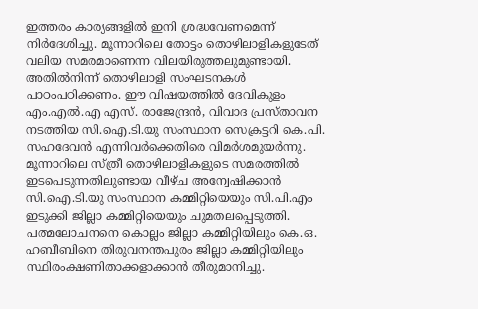ഇത്തരം കാര്യങ്ങളില്‍ ഇനി ശ്രദ്ധവേണമെന്ന് നിര്‍ദേശിച്ചു. മൂന്നാറിലെ തോട്ടം തൊഴിലാളികളുടേത് വലിയ സമരമാണെന്ന വിലയിരുത്തലുമുണ്ടായി. അതില്‍നിന്ന് തൊഴിലാളി സംഘടനകള്‍ പാഠംപഠിക്കണം. ഈ വിഷയത്തില്‍ ദേവികുളം എം.എല്‍.എ എസ്. രാജേന്ദ്രന്‍, വിവാദ പ്രസ്താവന നടത്തിയ സി.ഐ.ടി.യു സംസ്ഥാന സെക്രട്ടറി കെ.പി. സഹദേവന്‍ എന്നിവര്‍ക്കെതിരെ വിമര്‍ശമുയര്‍ന്നു.
മൂന്നാറിലെ സ്ത്രീ തൊഴിലാളികളുടെ സമരത്തില്‍ ഇടപെടുന്നതിലുണ്ടായ വീഴ്ച അന്വേഷിക്കാന്‍ സി.ഐ.ടി.യു സംസ്ഥാന കമ്മിറ്റിയെയും സി.പി.എം ഇടുക്കി ജില്ലാ കമ്മിറ്റിയെയും ചുമതലപ്പെടുത്തി.
പത്മലോചനനെ കൊല്ലം ജില്ലാ കമ്മിറ്റിയിലും കെ.ഒ. ഹബീബിനെ തിരുവനന്തപുരം ജില്ലാ കമ്മിറ്റിയിലും സ്ഥിരംക്ഷണിതാക്കളാക്കാന്‍ തീരുമാനിച്ചു.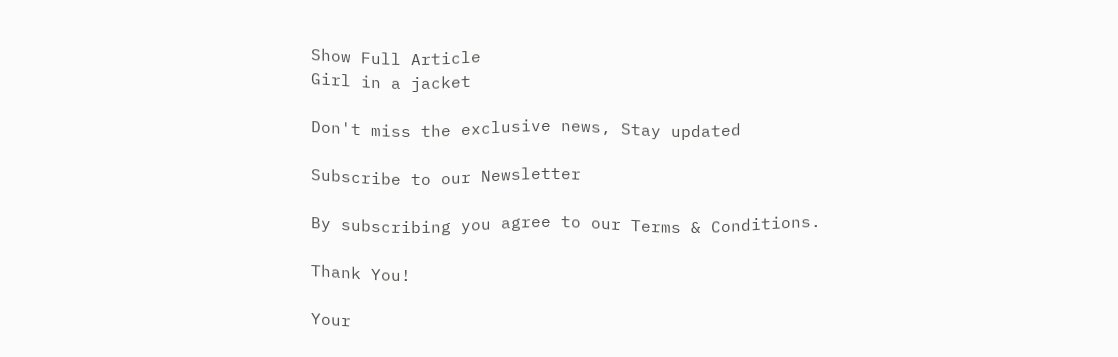Show Full Article
Girl in a jacket

Don't miss the exclusive news, Stay updated

Subscribe to our Newsletter

By subscribing you agree to our Terms & Conditions.

Thank You!

Your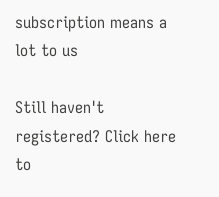subscription means a lot to us

Still haven't registered? Click here to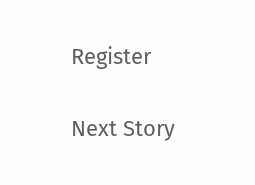Register

Next Story